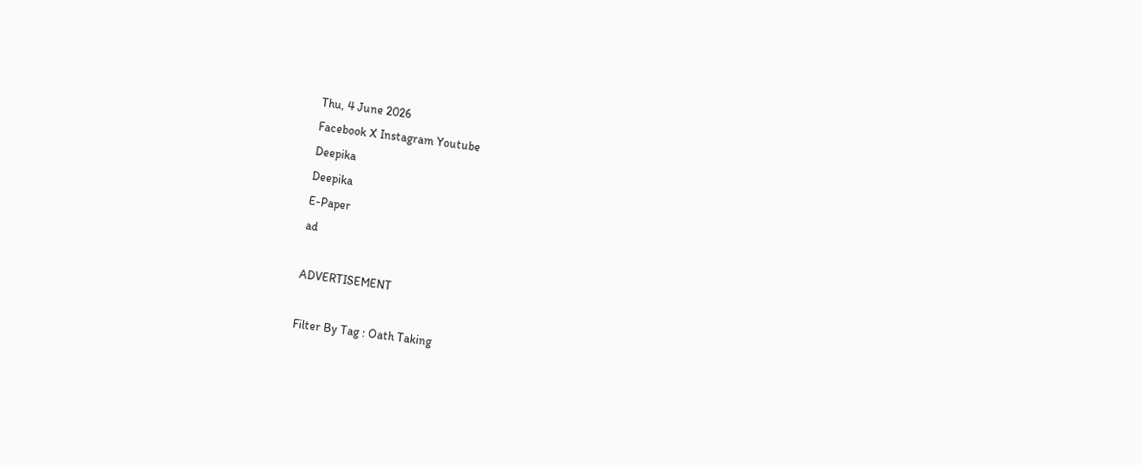Thu, 4 June 2026
Facebook X Instagram Youtube
Deepika
Deepika
E-Paper
ad

ADVERTISEMENT

Filter By Tag : Oath Taking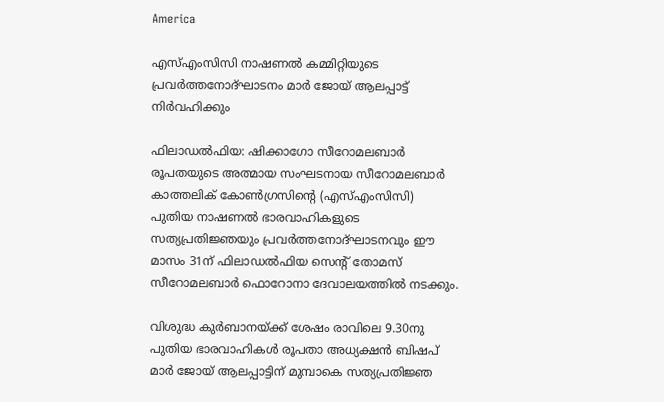America

എസ്എംസിസി നാഷണൽ കമ്മിറ്റിയുടെ പ്രവർത്തനോദ്‌ഘാടനം മാർ ജോയ് ആലപ്പാട്ട്‌ നിർവഹിക്കും

ഫിലാഡൽഫിയ: ഷിക്കാഗോ സീറോമലബാർ രൂപതയുടെ അത്മായ സംഘടനായ സീറോമലബാർ കാത്തലിക് കോൺഗ്രസിന്‍റെ (എസ്എംസിസി) പുതിയ നാഷണൽ ഭാരവാഹികളുടെ സത്യപ്രതിജ്ഞയും പ്രവർത്തനോദ്‌ഘാടനവും ഈ മാസം 31ന് ഫിലാഡൽഫിയ സെന്‍റ് തോമസ് സീറോമലബാർ ഫൊറോനാ ദേവാലയത്തിൽ നടക്കും.

വിശുദ്ധ കുർബാനയ്ക്ക് ശേഷം രാവിലെ 9.30നു പുതിയ ഭാരവാഹികൾ രൂപതാ അധ്യക്ഷൻ ബിഷപ് മാർ ജോയ് ആലപ്പാട്ടിന് മുമ്പാകെ സത്യപ്രതിജ്ഞ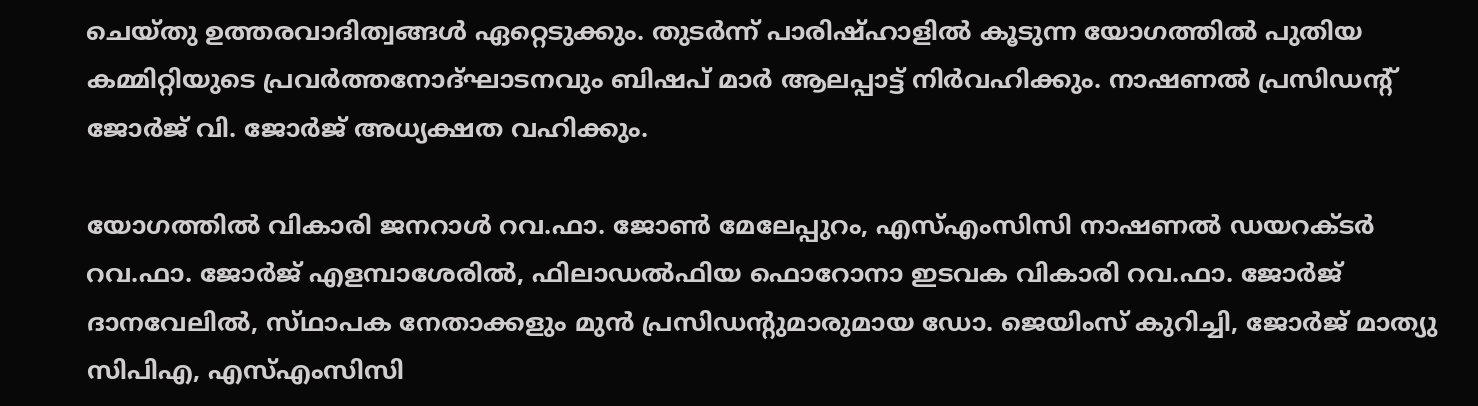ചെയ്തു ഉത്തരവാദിത്വങ്ങൾ ഏറ്റെടുക്കും. തുടർന്ന് പാരിഷ്ഹാളിൽ കൂടുന്ന യോഗത്തിൽ പുതിയ കമ്മിറ്റിയുടെ പ്രവർത്തനോദ്‌ഘാടനവും ബിഷപ് മാർ ആലപ്പാട്ട്‌ നിർവഹിക്കും. നാഷണൽ പ്രസിഡന്‍റ് ജോർജ് വി. ജോർജ് അധ്യക്ഷത വഹിക്കും.

യോഗത്തിൽ വികാരി ജനറാൾ റവ.ഫാ. ജോൺ മേലേപ്പുറം, എസ്എംസിസി നാഷണൽ ഡയറക്ടർ റവ.ഫാ. ജോർജ് എളമ്പാശേരിൽ, ഫിലാഡൽഫിയ ഫൊറോനാ ഇടവക വികാരി റവ.ഫാ. ജോർജ് ദാനവേലിൽ, സ്‌ഥാപക നേതാക്കളും മുൻ പ്രസിഡന്‍റുമാരുമായ ഡോ. ജെയിംസ് കുറിച്ചി, ജോർജ് മാത്യു സിപിഎ, എസ്എംസിസി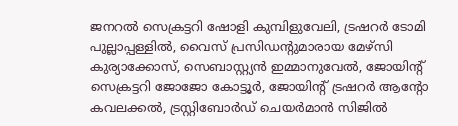ജനറൽ സെക്രട്ടറി ഷോളി കുമ്പിളുവേലി, ട്രഷറർ ടോമി പുല്ലാപ്പള്ളിൽ, വൈസ് പ്രസിഡന്‍റുമാരായ മേഴ്‌സി കുര്യാക്കോസ്, സെബാസ്റ്റ്യൻ ഇമ്മാനുവേൽ, ജോയിന്‍റ് സെക്രട്ടറി ജോജോ കോട്ടൂർ, ജോയിന്‍റ് ട്രഷറർ ആന്‍റോ കവലക്കൽ, ട്രസ്റ്റിബോർഡ് ചെയർമാൻ സിജിൽ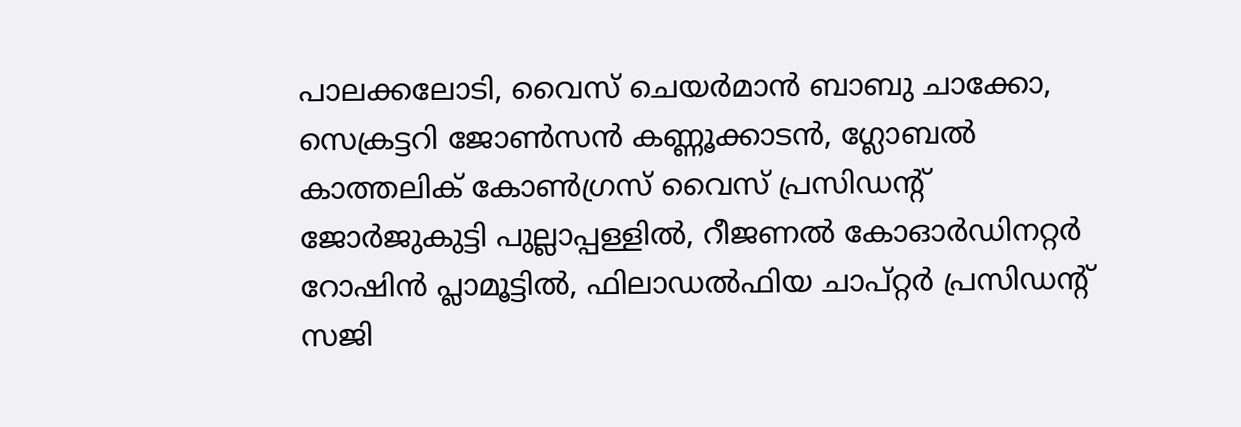പാലക്കലോടി, വൈസ് ചെയർമാൻ ബാബു ചാക്കോ, സെക്രട്ടറി ജോൺസൻ കണ്ണൂക്കാടൻ, ഗ്ലോബൽ കാത്തലിക് കോൺഗ്രസ് വൈസ് പ്രസിഡന്‍റ് ജോർജുകുട്ടി പുല്ലാപ്പള്ളിൽ, റീജണൽ കോഓർഡിനറ്റർ റോഷിൻ പ്ലാമൂട്ടിൽ, ഫിലാഡൽഫിയ ചാപ്റ്റർ പ്രസിഡന്‍റ് സജി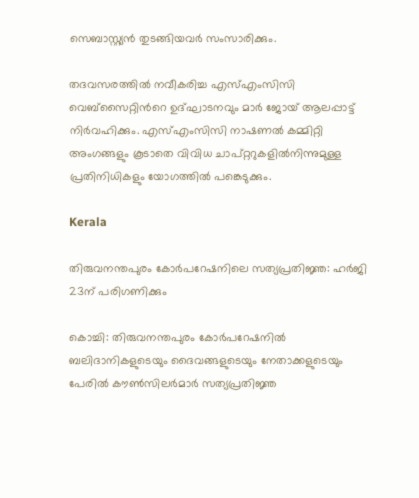സെബാസ്റ്റ്യൻ തുടങ്ങിയവർ സംസാരിക്കും.

തദവസരത്തിൽ നവീകരിച്ച എസ്എംസിസി വെബ്സൈറ്റിന്‍റെ ഉദ്‌ഘാടനവും മാർ ജോയ് ആലപ്പാട്ട്‌ നിർവഹിക്കും. എസ്എംസിസി നാഷണൽ കമ്മിറ്റി അംഗങ്ങളും കൂടാതെ വിവിധ ചാപ്റ്ററുകളിൽനിന്നുമുള്ള പ്രതിനിധികളും യോഗത്തിൽ പങ്കെടുക്കും.

Kerala

തിരുവനന്തപുരം കോര്‍പറേഷനിലെ സത്യപ്രതിജ്ഞ: ഹര്‍ജി 23ന് പരിഗണിക്കും

കൊച്ചി: തിരുവനന്തപുരം കോര്‍പറേഷനില്‍ ബലിദാനികളുടെയും ദൈവങ്ങളുടെയും നേതാക്കളുടെയും പേരില്‍ കൗണ്‍സിലര്‍മാര്‍ സത്യപ്രതിജ്ഞ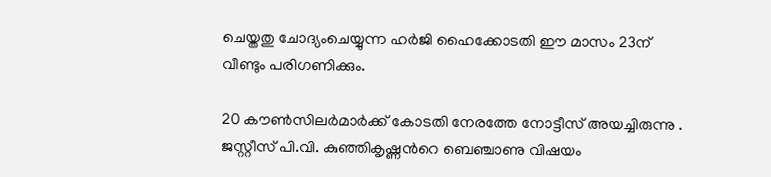ചെയ്തതു ചോദ്യംചെയ്യുന്ന ഹര്‍ജി ഹൈക്കോടതി ഈ മാസം 23ന് വീണ്ടും പരിഗണിക്കും.

20 കൗണ്‍സിലര്‍മാര്‍ക്ക് കോടതി നേരത്തേ നോട്ടീസ് അയച്ചിരുന്നു . ജസ്റ്റീസ് പി.വി. കുഞ്ഞികൃഷ്ണന്‍റെ ബെഞ്ചാണു വിഷയം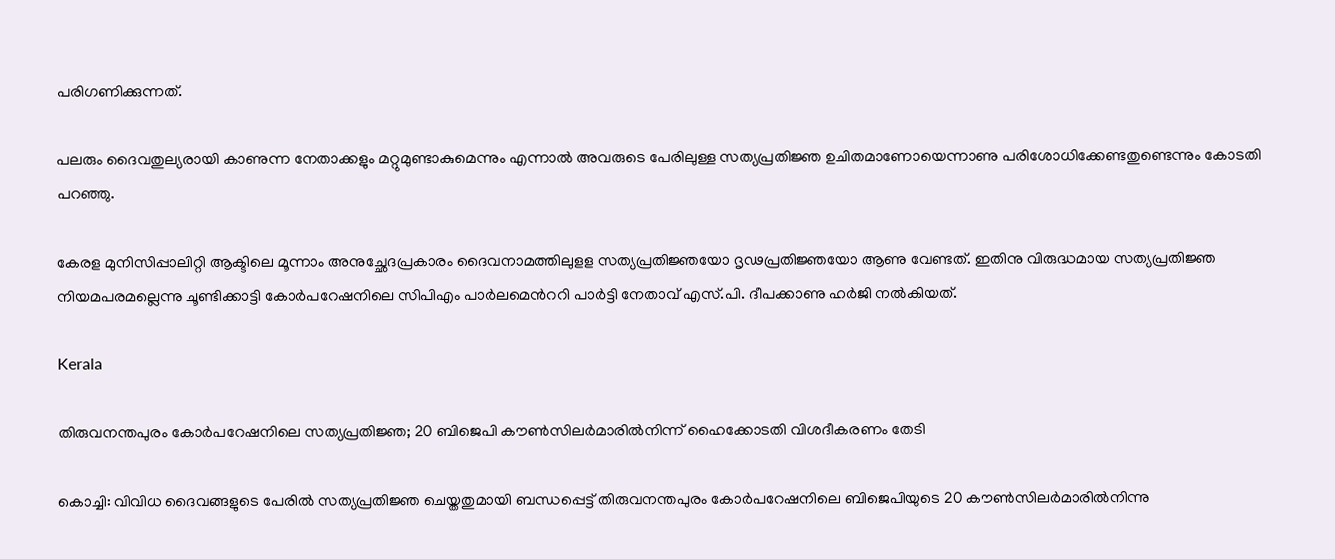പരിഗണിക്കുന്നത്.

പലരും ദൈവതുല്യരായി കാണുന്ന നേതാക്കളും മറ്റുമുണ്ടാകുമെന്നും എന്നാല്‍ അവരുടെ പേരിലുള്ള സത്യപ്രതിജ്ഞ ഉചിതമാണോയെന്നാണു പരിശോധിക്കേണ്ടതുണ്ടെന്നും കോടതി പറഞ്ഞു.

കേരള മുനിസിപ്പാലിറ്റി ആക്ടിലെ മൂന്നാം അനുച്ഛേദപ്രകാരം ദൈവനാമത്തിലുളള സത്യപ്രതിജ്ഞയോ ദൃഢപ്രതിജ്ഞയോ ആണു വേണ്ടത്. ഇതിനു വിരുദ്ധമായ സത്യപ്രതിജ്ഞ നിയമപരമല്ലെന്നു ചൂണ്ടിക്കാട്ടി കോര്‍പറേഷനിലെ സിപിഎം പാര്‍ലമെന്‍ററി പാര്‍ട്ടി നേതാവ് എസ്.പി. ദീപക്കാണു ഹര്‍ജി നല്‍കിയത്.

Kerala

തിരുവനന്തപുരം കോര്‍പറേഷനിലെ സത്യപ്രതിജ്ഞ; 20 ബിജെപി കൗണ്‍സിലര്‍മാരില്‍നിന്ന് ഹൈക്കോടതി വിശദീകരണം തേടി

കൊച്ചി: വിവിധ ദൈവങ്ങളുടെ പേരിൽ സത്യപ്രതിജ്ഞ ചെയ്തതുമായി ബന്ധപ്പെട്ട് തിരുവനന്തപുരം കോര്‍പറേഷനിലെ ബിജെപിയുടെ 20 കൗണ്‍സിലര്‍മാരില്‍നിന്നു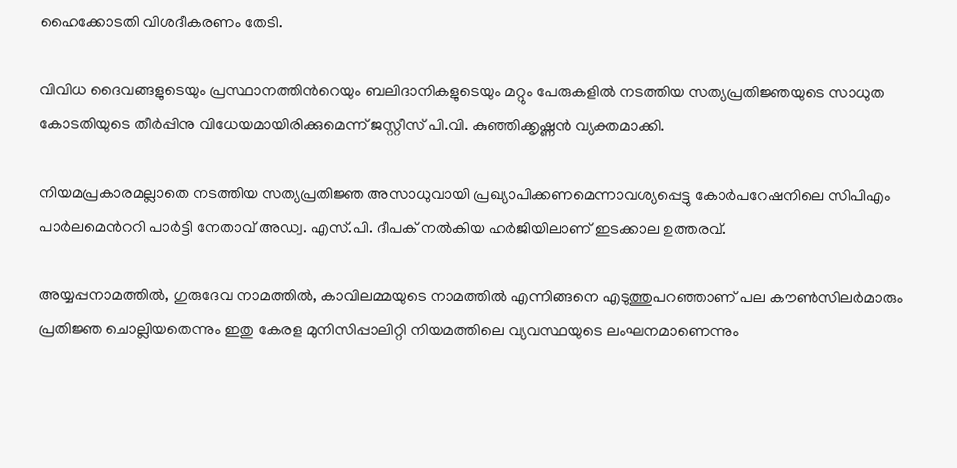ഹൈക്കോടതി വിശദീകരണം തേടി.

വിവിധ ദൈവങ്ങളുടെയും പ്രസ്ഥാനത്തിന്‍റെയും ബലിദാനികളുടെയും മറ്റും പേരുകളില്‍ നടത്തിയ സത്യപ്രതിജ്ഞയുടെ സാധുത കോടതിയുടെ തീര്‍പ്പിനു വിധേയമായിരിക്കുമെന്ന് ജസ്റ്റീസ് പി.വി. കുഞ്ഞിക്കൃഷ്ണന്‍ വ്യക്തമാക്കി.

നിയമപ്രകാരമല്ലാതെ നടത്തിയ സത്യപ്രതിജ്ഞ അസാധുവായി പ്രഖ്യാപിക്കണമെന്നാവശ്യപ്പെട്ടു കോര്‍പറേഷനിലെ സിപിഎം പാര്‍ലമെന്‍ററി പാര്‍ട്ടി നേതാവ് അഡ്വ. എസ്.പി. ദീപക് നല്‍കിയ ഹര്‍ജിയിലാണ് ഇടക്കാല ഉത്തരവ്.

അയ്യപ്പനാമത്തില്‍, ഗുരുദേവ നാമത്തില്‍, കാവിലമ്മയുടെ നാമത്തില്‍ എന്നിങ്ങനെ എടുത്തുപറഞ്ഞാണ് പല കൗണ്‍സിലര്‍മാരും പ്രതിജ്ഞ ചൊല്ലിയതെന്നും ഇതു കേരള മുനിസിപ്പാലിറ്റി നിയമത്തിലെ വ്യവസ്ഥയുടെ ലംഘനമാണെന്നും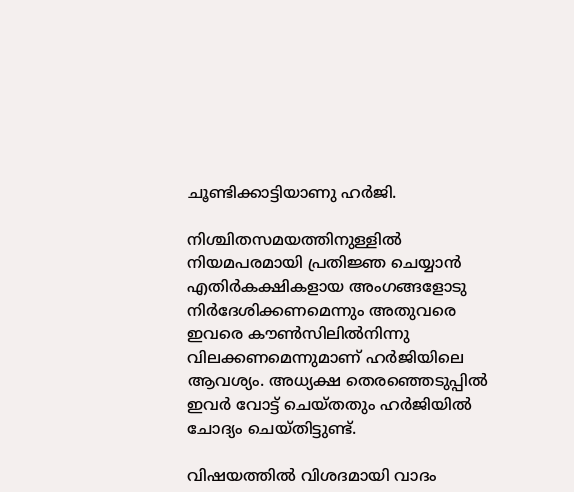ചൂണ്ടിക്കാട്ടിയാണു ഹര്‍ജി.

നിശ്ചിതസമയത്തിനുള്ളില്‍ നിയമപരമായി പ്രതിജ്ഞ ചെയ്യാന്‍ എതിര്‍കക്ഷികളായ അംഗങ്ങളോടു നിര്‍ദേശിക്കണമെന്നും അതുവരെ ഇവരെ കൗണ്‍സിലില്‍നിന്നു വിലക്കണമെന്നുമാണ് ഹർജിയിലെ ആവശ്യം. അധ്യക്ഷ തെരഞ്ഞെടുപ്പില്‍ ഇവര്‍ വോട്ട് ചെയ്തതും ഹർജിയിൽ ചോദ്യം ചെയ്തിട്ടുണ്ട്.

വിഷയത്തില്‍ വിശദമായി വാദം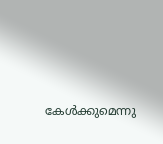കേള്‍ക്കുമെന്നു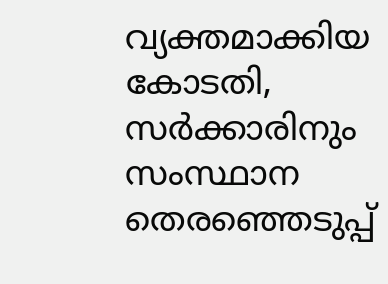വ്യക്തമാക്കിയ കോടതി, സര്‍ക്കാരിനും സംസ്ഥാന തെരഞ്ഞെടുപ്പ്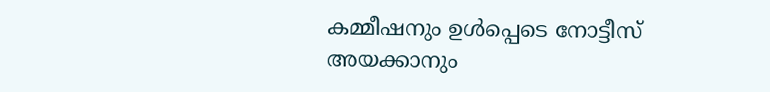കമ്മീഷനും ഉള്‍പ്പെടെ നോട്ടീസ് അയക്കാനും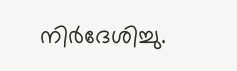നിര്‍ദേശിച്ചു.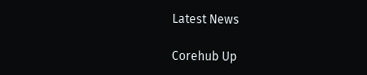Latest News

Corehub Up